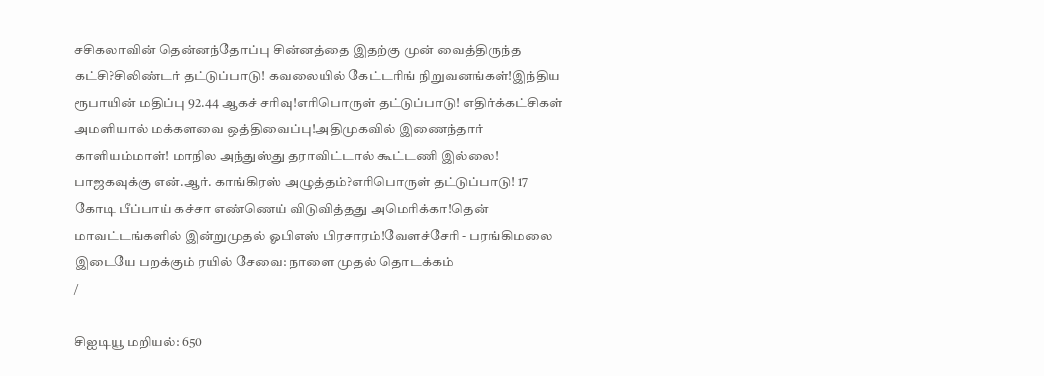சசிகலாவின் தென்னந்தோப்பு சின்னத்தை இதற்கு முன் வைத்திருந்த கட்சி?சிலிண்டர் தட்டுப்பாடு! கவலையில் கேட்டரிங் நிறுவனங்கள்!இந்திய ரூபாயின் மதிப்பு 92.44 ஆகச் சரிவு!எரிபொருள் தட்டுப்பாடு! எதிர்க்கட்சிகள் அமளியால் மக்களவை ஒத்திவைப்பு!அதிமுகவில் இணைந்தார் காளியம்மாள்! மாநில அந்துஸ்து தராவிட்டால் கூட்டணி இல்லை! பாஜகவுக்கு என்.ஆர். காங்கிரஸ் அழுத்தம்?எரிபொருள் தட்டுப்பாடு! 17 கோடி பீப்பாய் கச்சா எண்ணெய் விடுவித்தது அமெரிக்கா!தென் மாவட்டங்களில் இன்றுமுதல் ஓபிஎஸ் பிரசாரம்!வேளச்சேரி - பரங்கிமலை இடையே பறக்கும் ரயில் சேவை: நாளை முதல் தொடக்கம்
/

சிஐடியூ மறியல்: 650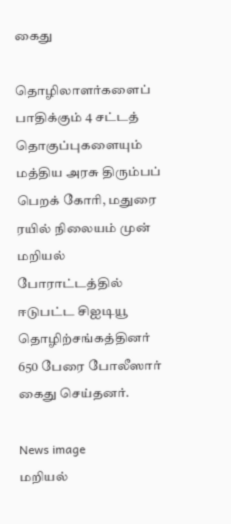கைது

தொழிலாளர்களைப் பாதிக்கும் 4 சட்டத் தொகுப்புகளையும் மத்திய அரசு திரும்பப் பெறக் கோரி, மதுரை ரயில் நிலையம் முன் மறியல் போராட்டத்தில் ஈடுபட்ட சிஐடியூ தொழிற்சங்கத்தினர் 650 பேரை போலீஸார் கைது செய்தனர்.

News image
மறியல்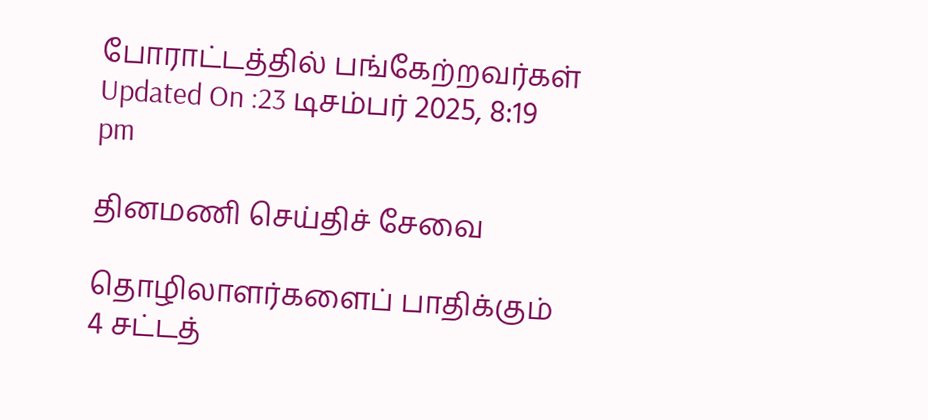போராட்டத்தில் பங்கேற்றவர்கள்
Updated On :23 டிசம்பர் 2025, 8:19 pm

தினமணி செய்திச் சேவை

தொழிலாளர்களைப் பாதிக்கும் 4 சட்டத்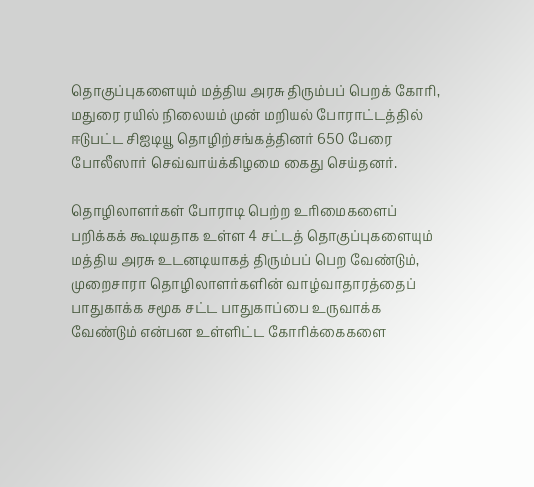தொகுப்புகளையும் மத்திய அரசு திரும்பப் பெறக் கோரி, மதுரை ரயில் நிலையம் முன் மறியல் போராட்டத்தில் ஈடுபட்ட சிஐடியூ தொழிற்சங்கத்தினர் 650 பேரை போலீஸார் செவ்வாய்க்கிழமை கைது செய்தனர்.

தொழிலாளர்கள் போராடி பெற்ற உரிமைகளைப் பறிக்கக் கூடியதாக உள்ள 4 சட்டத் தொகுப்புகளையும் மத்திய அரசு உடனடியாகத் திரும்பப் பெற வேண்டும், முறைசாரா தொழிலாளர்களின் வாழ்வாதாரத்தைப் பாதுகாக்க சமூக சட்ட பாதுகாப்பை உருவாக்க வேண்டும் என்பன உள்ளிட்ட கோரிக்கைகளை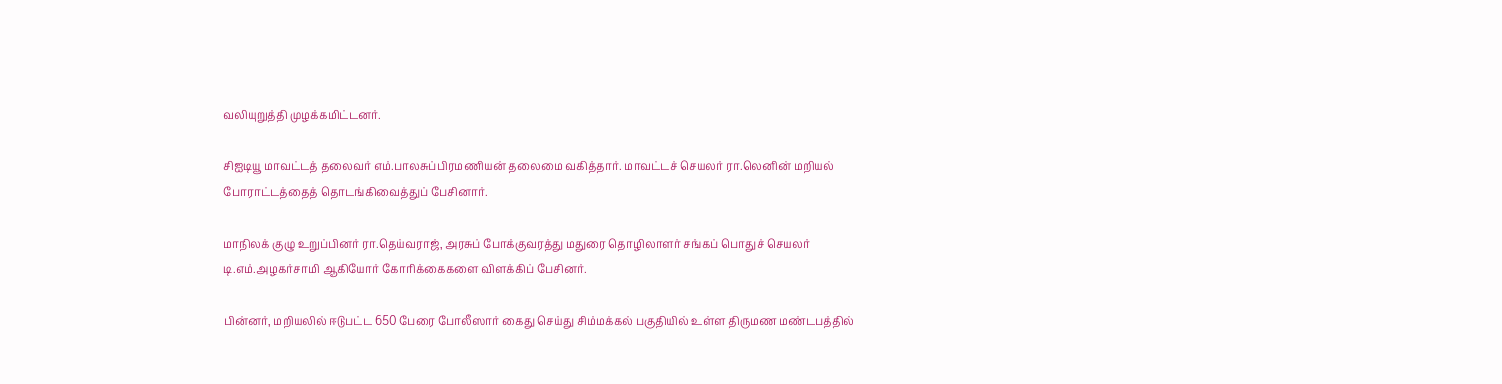வலியுறுத்தி முழக்கமிட்டனர்.

சிஐடியூ மாவட்டத் தலைவர் எம்.பாலசுப்பிரமணியன் தலைமை வகித்தார். மாவட்டச் செயலர் ரா.லெனின் மறியல் போராட்டத்தைத் தொடங்கிவைத்துப் பேசினார்.

மாநிலக் குழு உறுப்பினர் ரா.தெய்வராஜ், அரசுப் போக்குவரத்து மதுரை தொழிலாளர் சங்கப் பொதுச் செயலர் டி.எம்.அழகர்சாமி ஆகியோர் கோரிக்கைகளை விளக்கிப் பேசினர்.

பின்னர், மறியலில் ஈடுபட்ட 650 பேரை போலீஸார் கைது செய்து சிம்மக்கல் பகுதியில் உள்ள திருமண மண்டபத்தில்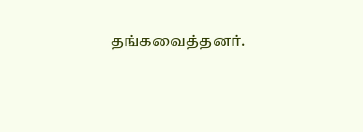தங்கவைத்தனர்.